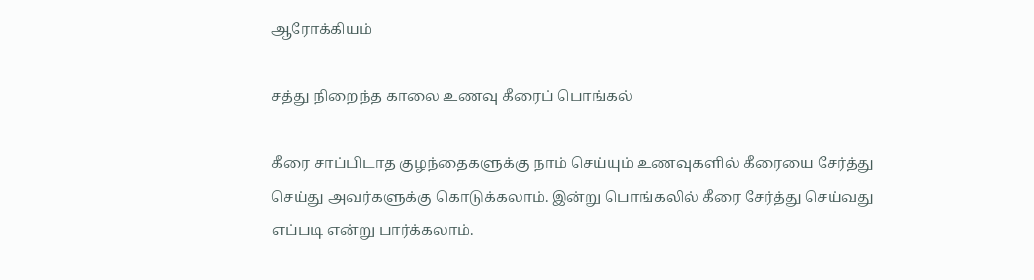ஆரோக்கியம்

சத்து நிறைந்த காலை உணவு கீரைப் பொங்கல்

கீரை சாப்பிடாத குழந்தைகளுக்கு நாம் செய்யும் உணவுகளில் கீரையை சேர்த்து செய்து அவர்களுக்கு கொடுக்கலாம். இன்று பொங்கலில் கீரை சேர்த்து செய்வது எப்படி என்று பார்க்கலாம்.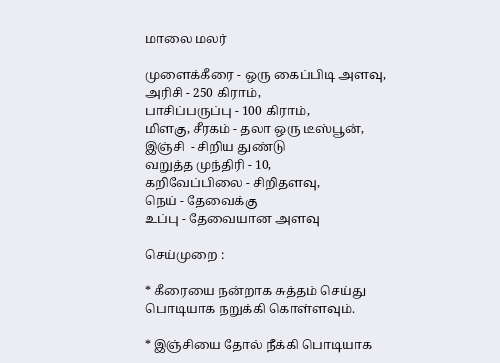மாலை மலர்

முளைக்கீரை - ஒரு கைப்பிடி அளவு,
அரிசி - 250 கிராம்,
பாசிப்பருப்பு - 100 கிராம்,
மிளகு, சீரகம் - தலா ஒரு டீஸ்பூன்,
இஞ்சி  - சிறிய துண்டு
வறுத்த முந்திரி - 10,
கறிவேப்பிலை - சிறிதளவு,
நெய் - தேவைக்கு
உப்பு - தேவையான அளவு

செய்முறை :

* கீரையை நன்றாக சுத்தம் செய்து பொடியாக நறுக்கி கொள்ளவும்.

* இஞ்சியை தோல் நீக்கி பொடியாக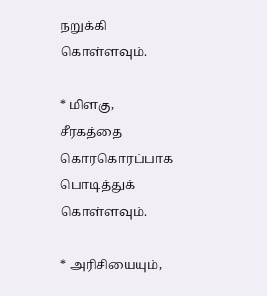நறுக்கி கொள்ளவும்.

* மிளகு, சீரகத்தை கொரகொரப்பாக பொடித்துக் கொள்ளவும்.

* அரிசியையும்,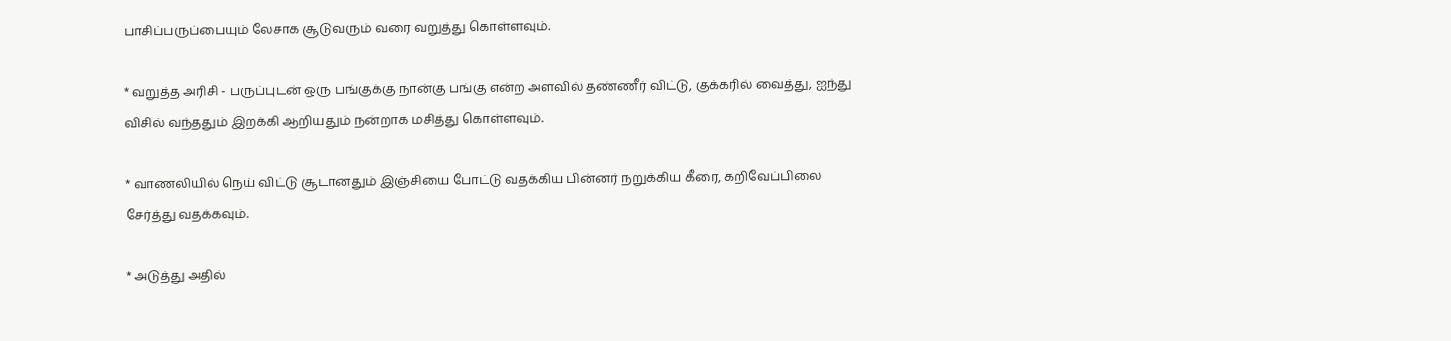பாசிப்பருப்பையும் லேசாக சூடுவரும் வரை வறுத்து கொள்ளவும்.

* வறுத்த அரிசி - பருப்புடன் ஒரு பங்குக்கு நான்கு பங்கு என்ற அளவில் தண்ணீர் விட்டு, குக்கரில் வைத்து, ஐந்து விசில் வந்ததும் இறக்கி ஆறியதும் நன்றாக மசித்து கொள்ளவும்.

* வாணலியில் நெய் விட்டு சூடானதும் இஞ்சியை போட்டு வதக்கிய பின்னர் நறுக்கிய கீரை, கறிவேப்பிலை சேர்த்து வதக்கவும்.

* அடுத்து அதில்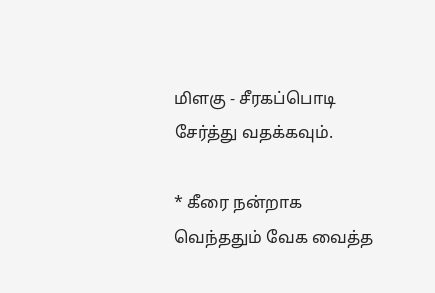மிளகு - சீரகப்பொடி சேர்த்து வதக்கவும்.

* கீரை நன்றாக வெந்ததும் வேக வைத்த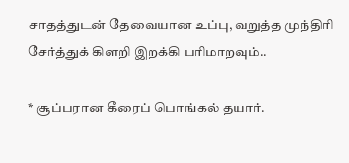சாதத்துடன் தேவையான உப்பு, வறுத்த முந்திரி சேர்த்துக் கிளறி இறக்கி பரிமாறவும்..

* சூப்பரான கீரைப் பொங்கல் தயார்.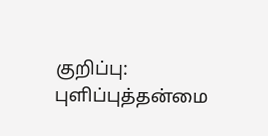குறிப்பு: புளிப்புத்தன்மை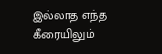இல்லாத எந்த கீரையிலும்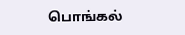பொங்கல்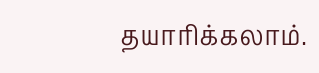தயாரிக்கலாம்.